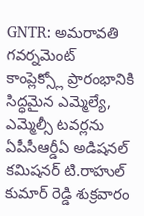GNTR: అమరావతి గవర్నమెంట్ కాంప్లెక్స్లో ప్రారంభానికి సిద్ధమైన ఎమ్మెల్యే, ఎమ్మెల్సీ టవర్లను ఏపీసీఆర్డీఏ అడిషనల్ కమిషనర్ టి.రాహుల్ కుమార్ రెడ్డి శుక్రవారం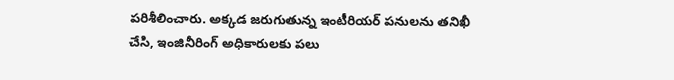పరిశీలించారు. అక్కడ జరుగుతున్న ఇంటీరియర్ పనులను తనిఖీ చేసి, ఇంజినీరింగ్ అధికారులకు పలు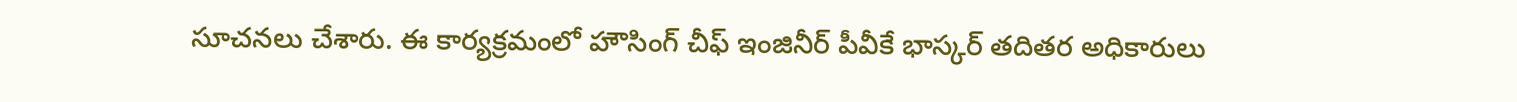సూచనలు చేశారు. ఈ కార్యక్రమంలో హౌసింగ్ చీఫ్ ఇంజినీర్ పీవీకే భాస్కర్ తదితర అధికారులు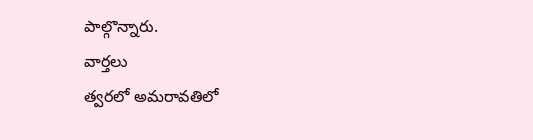పాల్గొన్నారు.
వార్తలు
త్వరలో అమరావతిలో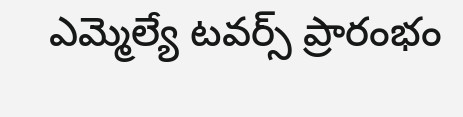ఎమ్మెల్యే టవర్స్ ప్రారంభం